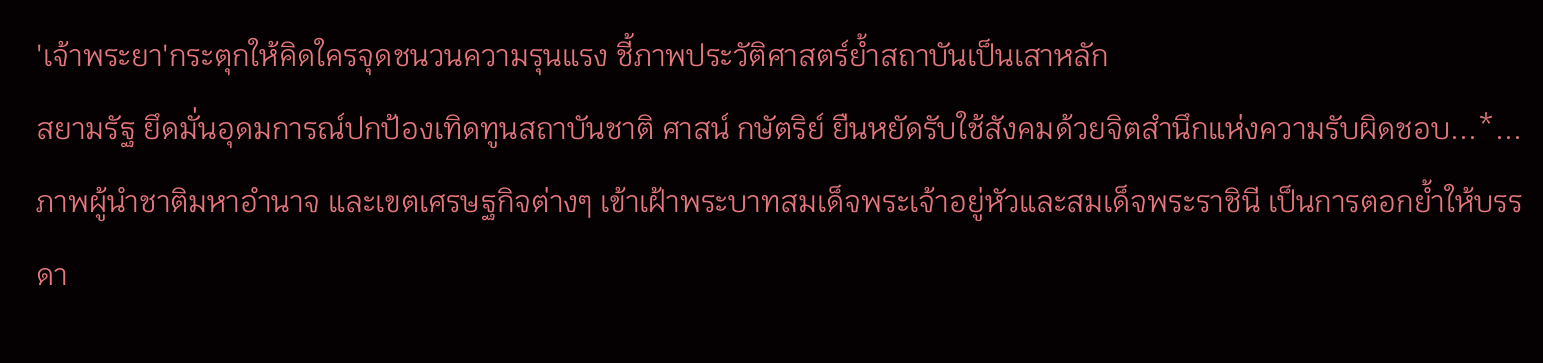'เจ้าพระยา'กระตุกให้คิดใครจุดชนวนความรุนแรง ชี้ภาพประวัติศาสตร์ย้ำสถาบันเป็นเสาหลัก
สยามรัฐ ยึดมั่นอุดมการณ์ปกป้องเทิดทูนสถาบันชาติ ศาสน์ กษัตริย์ ยืนหยัดรับใช้สังคมด้วยจิตสำนึกแห่งความรับผิดชอบ...*...
ภาพผู้นำชาติมหาอำนาจ และเขตเศรษฐกิจต่างๆ เข้าเฝ้าพระบาทสมเด็จพระเจ้าอยู่หัวและสมเด็จพระราชินี เป็นการตอกย้ำให้บรรดา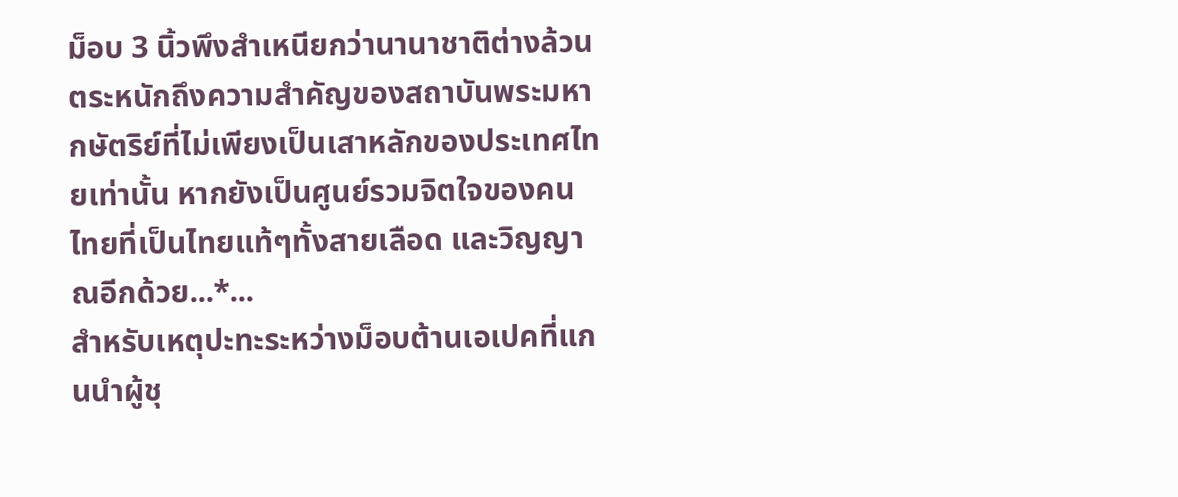ม็อบ 3 นิ้วพึงสำเหนียกว่านานาชาติต่างล้วนตระหนักถึงความสำคัญของสถาบันพระมหากษัตริย์ที่ไม่เพียงเป็นเสาหลักของประเทศไทยเท่านั้น หากยังเป็นศูนย์รวมจิตใจของคนไทยที่เป็นไทยแท้ๆทั้งสายเลือด และวิญญาณอีกด้วย...*...
สำหรับเหตุปะทะระหว่างม็อบต้านเอเปคที่แกนนำผู้ชุ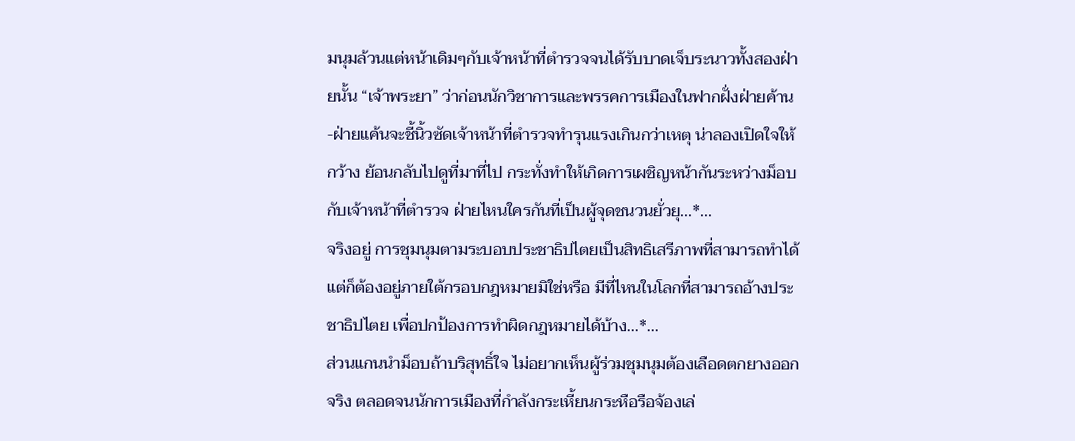มนุมล้วนแต่หน้าเดิมๆกับเจ้าหน้าที่ตำรวจจนได้รับบาดเจ็บระนาวทั้งสองฝ่ายนั้น “เจ้าพระยา” ว่าก่อนนักวิชาการและพรรคการเมืองในฟากฝั่งฝ่ายค้าน-ฝ่ายแค้นจะชี้นิ้วซัดเจ้าหน้าที่ตำรวจทำรุนแรงเกินกว่าเหตุ น่าลองเปิดใจให้กว้าง ย้อนกลับไปดูที่มาที่ไป กระทั่งทำให้เกิดการเผชิญหน้ากันระหว่างม็อบกับเจ้าหน้าที่ตำรวจ ฝ่ายไหนใครกันที่เป็นผู้จุดชนวนยั่วยุ...*...
จริงอยู่ การชุมนุมตามระบอบประชาธิปไตยเป็นสิทธิเสรีภาพที่สามารถทำได้ แต่ก็ต้องอยู่ภายใต้กรอบกฎหมายมิใช่หรือ มีที่ไหนในโลกที่สามารถอ้างประชาธิปไตย เพื่อปกป้องการทำผิดกฎหมายได้บ้าง...*...
ส่วนแกนนำม็อบถ้าบริสุทธิ์ใจ ไม่อยากเห็นผู้ร่วมชุมนุมต้องเลือดตกยางออกจริง ตลอดจนนักการเมืองที่กำลังกระเหี้ยนกระหือรือจ้องเล่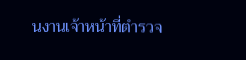นงานเจ้าหน้าที่ตำรวจ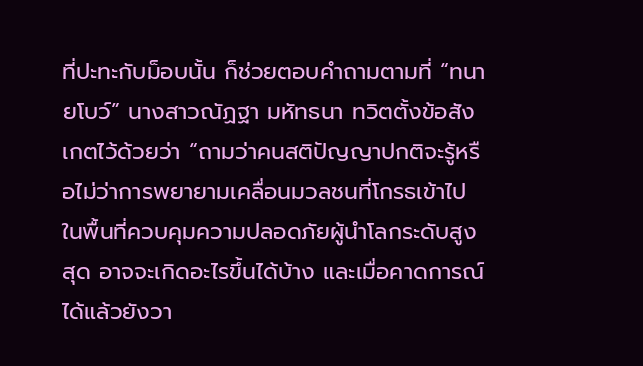ที่ปะทะกับม็อบนั้น ก็ช่วยตอบคำถามตามที่ “ทนายโบว์” นางสาวณัฏฐา มหัทธนา ทวิตตั้งข้อสังเกตไว้ด้วยว่า “ถามว่าคนสติปัญญาปกติจะรู้หรือไม่ว่าการพยายามเคลื่อนมวลชนที่โกรธเข้าไปในพื้นที่ควบคุมความปลอดภัยผู้นำโลกระดับสูงสุด อาจจะเกิดอะไรขึ้นได้บ้าง และเมื่อคาดการณ์ได้แล้วยังวา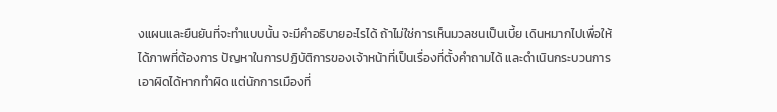งแผนและยืนยันที่จะทำแบบนั้น จะมีคำอธิบายอะไรได้ ถ้าไม่ใช่การเห็นมวลชนเป็นเบี้ย เดินหมากไปเพื่อให้ได้ภาพที่ต้องการ ปัญหาในการปฏิบัติการของเจ้าหน้าที่เป็นเรื่องที่ตั้งคำถามได้ และดำเนินกระบวนการเอาผิดได้หากทำผิด แต่นักการเมืองที่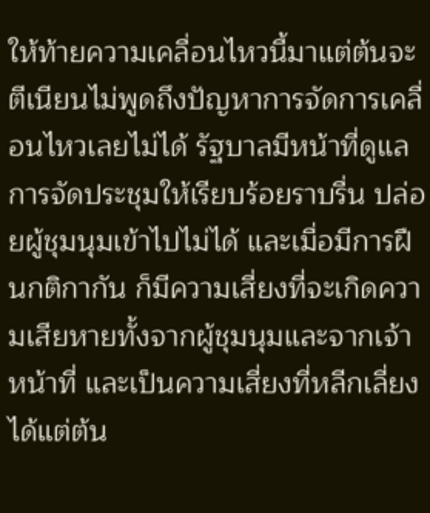ให้ท้ายความเคลื่อนไหวนี้มาแต่ต้นจะตีเนียนไม่พูดถึงปัญหาการจัดการเคลื่อนไหวเลยไม่ได้ รัฐบาลมีหน้าที่ดูแลการจัดประชุมให้เรียบร้อยราบรื่น ปล่อยผู้ชุมนุมเข้าไปไม่ได้ และเมื่อมีการฝืนกติกากัน ก็มีความเสี่ยงที่จะเกิดความเสียหายทั้งจากผู้ชุมนุมและจากเจ้าหน้าที่ และเป็นความเสี่ยงที่หลีกเลี่ยงได้แต่ต้น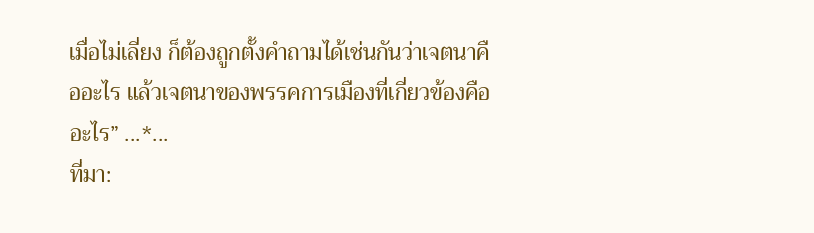เมื่อไม่เลี่ยง ก็ต้องถูกตั้งคำถามได้เช่นกันว่าเจตนาคืออะไร แล้วเจตนาของพรรคการเมืองที่เกี่ยวข้องคืออะไร” ...*...
ที่มา: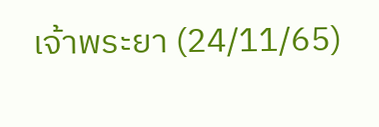เจ้าพระยา (24/11/65)